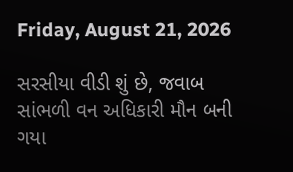Friday, August 21, 2026

સરસીયા વીડી શું છે, જવાબ સાંભળી વન અધિકારી મૌન બની ગયા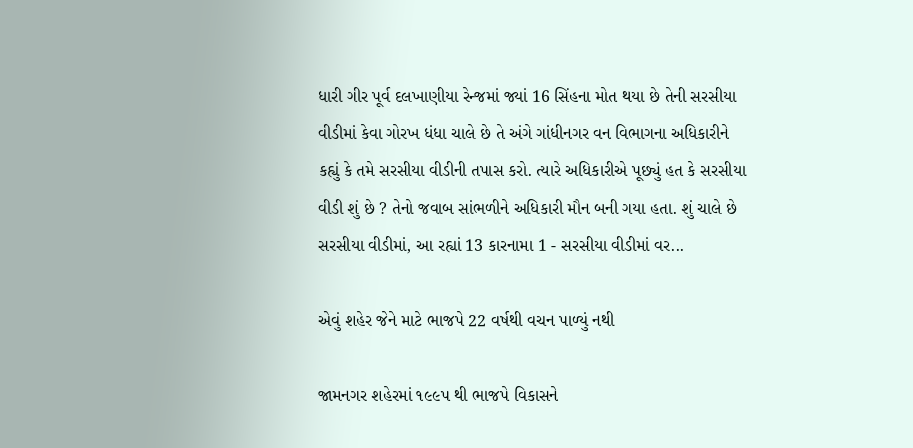ધારી ગીર પૂર્વ દલખાણીયા રેન્‍જમાં જ્યાં 16 સિંહના મોત થયા છે તેની સરસીયા વીડીમાં કેવા ગોરખ ધંધા ચાલે છે તે અંગે ગાંધીનગર વન વિભાગના અધિકારીને કહ્યું કે તમે સરસીયા વીડીની તપાસ કરો. ત્યારે અધિકારીએ પૂછ્યું હત કે સરસીયા વીડી શું છે ? તેનો જવાબ સાંભળીને અધિકારી મૌન બની ગયા હતા. શું ચાલે છે સરસીયા વીડીમાં, આ રહ્યાં 13 કારનામા 1 - સરસીયા વીડીમાં વર...

એવું શહેર જેને માટે ભાજપે 22 વર્ષથી વચન પાળ્યું નથી

જામનગર શહેરમાં ૧૯૯પ થી ભાજપે વિકાસને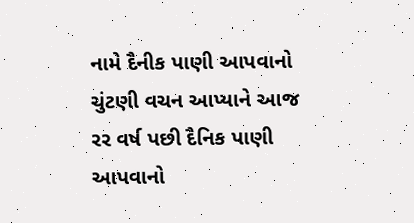નામે દૈનીક પાણી આપવાનો ચુંટણી વચન આપ્યાને આજ રર વર્ષ પછી દૈનિક પાણી આપવાનો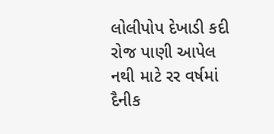લોલીપોપ દેખાડી કદી રોજ પાણી આપેલ નથી માટે રર વર્ષમાં દૈનીક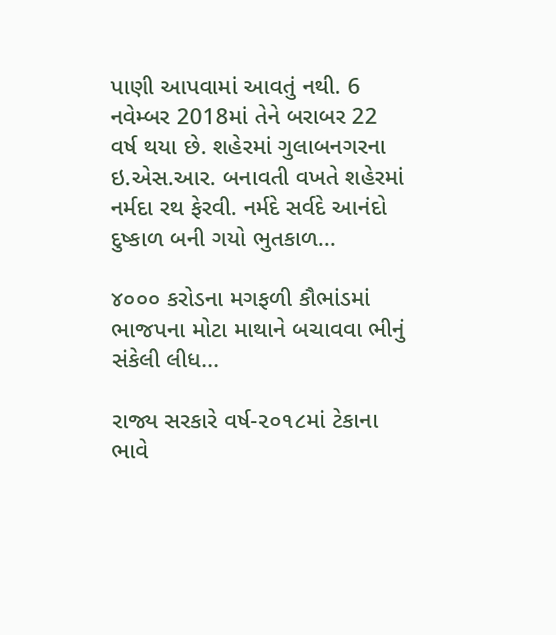પાણી આપવામાં આવતું નથી. 6 નવેમ્બર 2018માં તેને બરાબર 22 વર્ષ થયા છે. શહેરમાં ગુલાબનગરના ઇ.એસ.આર. બનાવતી વખતે શહેરમાં નર્મદા રથ ફેરવી. નર્મદે સર્વદે આનંદો દુષ્કાળ બની ગયો ભુતકાળ...

૪૦૦૦ કરોડના મગફળી કૌભાંડમાં ભાજપના મોટા માથાને બચાવવા ભીનું સંકેલી લીધ...

રાજ્ય સરકારે વર્ષ-૨૦૧૮માં ટેકાના ભાવે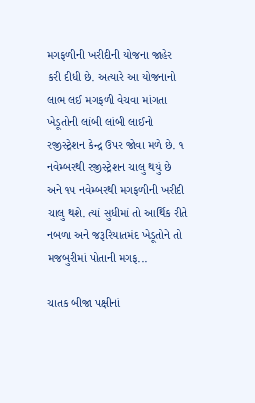મગફળીની ખરીદીની યોજના જાહેર કરી દીધી છે. અત્યારે આ યોજનાનો લાભ લઈ મગફળી વેચવા માંગતા ખેડૂતોની લાંબી લાંબી લાઈનો રજીસ્ટ્રેશન કેન્દ્ર ઉપર જોવા મળે છે. ૧ નવેમ્બરથી રજીસ્ટ્રેશન ચાલુ થયું છે અને ૧૫ નવેમ્બરથી મગફળીની ખરીદી ચાલુ થશે. ત્યાં સુધીમાં તો આર્થિક રીતે નબળા અને જરૂરિયાતમંદ ખેડૂતોને તો મજબુરીમાં પોતાની મગફ...

ચાતક બીજા પક્ષીનાં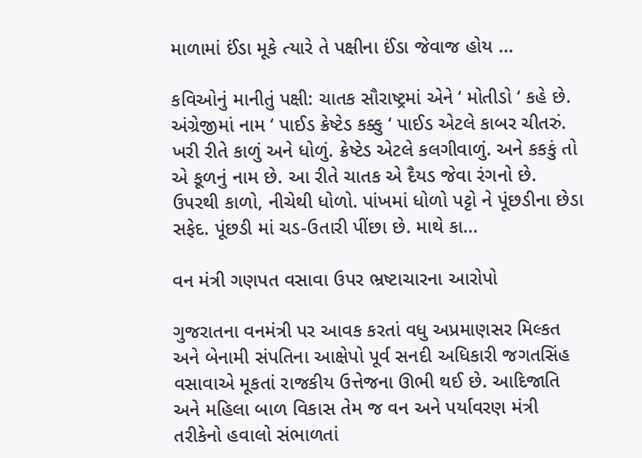માળામાં ઈંડા મૂકે ત્યારે તે પક્ષીના ઈંડા જેવાજ હોય ...

કવિઓનું માનીતું પક્ષી: ચાતક સૌરાષ્ટ્રમાં એને ‘ મોતીડો ‘ કહે છે. અંગ્રેજીમાં નામ ‘ પાઈડ ક્રેષ્ટેડ કક્કુ ‘ પાઈડ એટલે કાબર ચીતરું. ખરી રીતે કાળું અને ધોળું. ક્રેષ્ટેડ એટલે કલગીવાળું. અને કકકું તો એ કૂળનું નામ છે. આ રીતે ચાતક એ દૈયડ જેવા રંગનો છે. ઉપરથી કાળો, નીચેથી ધોળો. પાંખમાં ધોળો પટ્ટો ને પૂંછડીના છેડા સફેદ. પૂંછડી માં ચડ-ઉતારી પીંછા છે. માથે કા...

વન મંત્રી ગણપત વસાવા ઉપર ભ્રષ્ટાચારના આરોપો

ગુજરાતના વનમંત્રી પર આવક કરતાં વધુ અપ્રમાણસર મિલ્કત અને બેનામી સંપતિના આક્ષેપો પૂર્વ સનદી અધિકારી જગતસિંહ વસાવાએ મૂકતાં રાજકીય ઉત્તેજના ઊભી થઈ છે. આદિજાતિ અને મહિલા બાળ વિકાસ તેમ જ વન અને પર્યાવરણ મંત્રી તરીકેનો હવાલો સંભાળતાં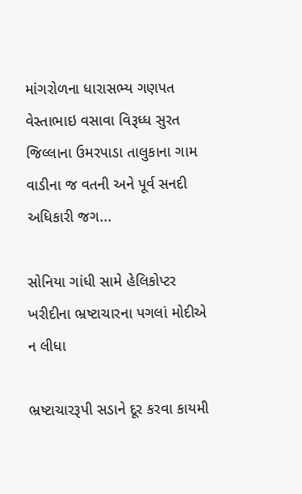માંગરોળના ધારાસભ્ય ગણપત વેસ્તાભાઇ વસાવા વિરૂધ્ધ સુરત જિલ્લાના ઉમરપાડા તાલુકાના ગામ વાડીના જ વતની અને પૂર્વ સનદી અધિકારી જગ...

સોનિયા ગાંધી સામે હેલિકોપ્ટર ખરીદીના ભ્રષ્ટાચારના પગલાં મોદીએ ન લીધા

ભ્રષ્ટાચારરૂપી સડાને દૂર કરવા કાયમી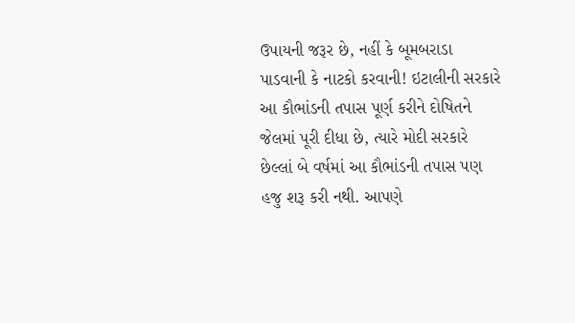ઉપાયની જરૂર છે, નહીં કે બૂમબરાડા પાડવાની કે નાટકો કરવાની! ઇટાલીની સરકારે આ કૌભાંડની તપાસ પૂર્ણ કરીને દોષિતને જેલમાં પૂરી દીધા છે, ત્યારે મોદી સરકારે છેલ્લાં બે વર્ષમાં આ કૌભાંડની તપાસ પણ હજુ શરૂ કરી નથી. આપણે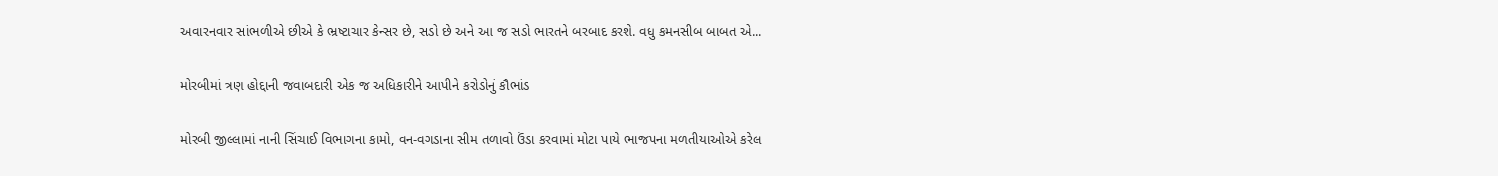અવારનવાર સાંભળીએ છીએ કે ભ્રષ્ટાચાર કેન્સર છે, સડો છે અને આ જ સડો ભારતને બરબાદ કરશે. વધુ કમનસીબ બાબત એ...

મોરબીમાં ત્રણ હોદ્દાની જવાબદારી એક જ અધિકારીને આપીને કરોડોનું કૌભાંડ

મોરબી જીલ્લામાં નાની સિંચાઈ વિભાગના કામો, વન-વગડાના સીમ તળાવો ઉંડા કરવામાં મોટા પાયે ભાજપના મળતીયાઓએ કરેલ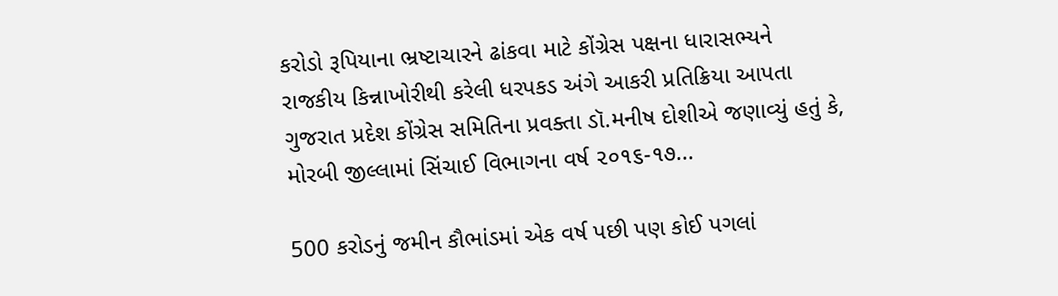કરોડો રૂપિયાના ભ્રષ્ટાચારને ઢાંકવા માટે કોંગ્રેસ પક્ષના ધારાસભ્યને રાજકીય કિન્નાખોરીથી કરેલી ધરપકડ અંગે આકરી પ્રતિક્રિયા આપતા ગુજરાત પ્રદેશ કોંગ્રેસ સમિતિના પ્રવક્તા ડૉ.મનીષ દોશીએ જણાવ્યું હતું કે, મોરબી જીલ્લામાં સિંચાઈ વિભાગના વર્ષ ૨૦૧૬-૧૭...

500 કરોડનું જમીન કૌભાંડમાં એક વર્ષ પછી પણ કોઈ પગલાં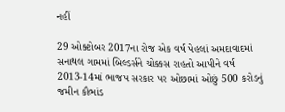નહીં

29 ઓક્ટોબર 2017ના રોજ એક વર્ષ પેહલાં અમદાવાદમાં સનાથલ ગામમાં બિલ્ડર્સને ચોક્કસ રાહતો આપીને વર્ષ 2013-14માં ભાજપ સરકાર પર ઓછામાં ઓછું 500 કરોડનું જમીન કૌભાંડ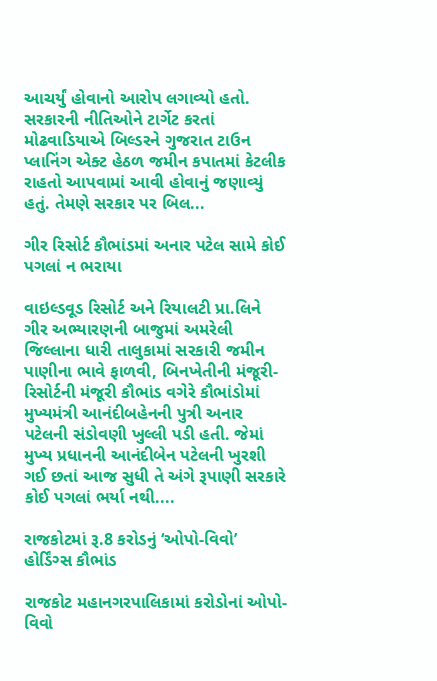આચર્યું હોવાનો આરોપ લગાવ્યો હતો. સરકારની નીતિઓને ટાર્ગેટ કરતાં મોઢવાડિયાએ બિલ્ડરને ગુજરાત ટાઉન પ્લાનિંગ એક્ટ હેઠળ જમીન કપાતમાં કેટલીક રાહતો આપવામાં આવી હોવાનું જણાવ્યું હતું. તેમણે સરકાર પર બિલ...

ગીર રિસોર્ટ કૌભાંડમાં અનાર પટેલ સામે કોઈ પગલાં ન ભરાયા

વાઇલ્ડવૂડ રિસોર્ટ અને રિયાલટી પ્રા.લિને ગીર અભ્યારણની બાજુમાં અમરેલી જિલ્લાના ધારી તાલુકામાં સરકારી જમીન પાણીના ભાવે ફાળવી, બિનખેતીની મંજૂરી-રિસોર્ટની મંજૂરી કૌભાંડ વગેરે કૌભાંડોમાં મુખ્યમંત્રી આનંદીબહેનની પુત્રી અનાર પટેલની સંડોવણી ખુલ્લી પડી હતી. જેમાં મુખ્ય પ્રધાનની આનંદીબેન પટેલની ખુરશી ગઈ છતાં આજ સુધી તે અંગે રૂપાણી સરકારે કોઈ પગલાં ભર્યા નથી....

રાજકોટમાં રૂ.8 કરોડનું ‘ઓપો-વિવો’ હોર્ડિંગ્સ કૌભાંડ

રાજકોટ મહાનગરપાલિકામાં કરોડોનાં ઓપો-વિવો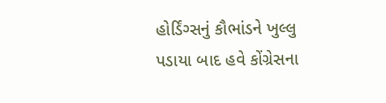હોર્ડિંગ્સનું કૌભાંડને ખુલ્લુ પડાયા બાદ હવે કોંગ્રેસના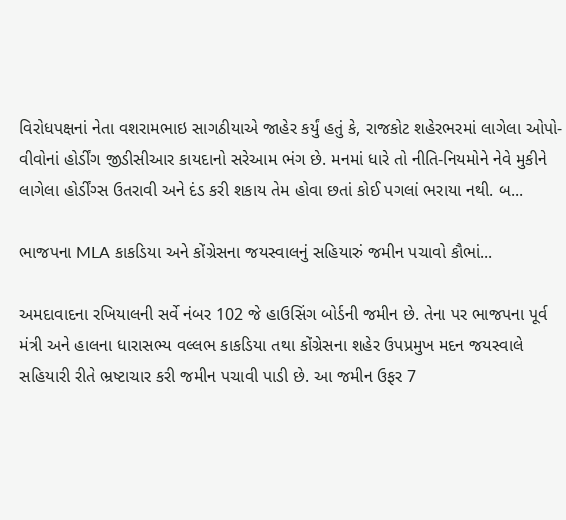વિરોધપક્ષનાં નેતા વશરામભાઇ સાગઠીયાએ જાહેર કર્યું હતું કે, રાજકોટ શહેરભરમાં લાગેલા ઓપો-વીવોનાં હોર્ડીંગ જીડીસીઆર કાયદાનો સરેઆમ ભંગ છે. મનમાં ધારે તો નીતિ-નિયમોને નેવે મુકીને લાગેલા હોર્ડીંગ્સ ઉતરાવી અને દંડ કરી શકાય તેમ હોવા છતાં કોઈ પગલાં ભરાયા નથી. બ...

ભાજપના MLA કાકડિયા અને કોંગ્રેસના જયસ્વાલનું સહિયારું જમીન પચાવો કૌભાં...

અમદાવાદના રખિયાલની સર્વે નંબર 102 જે હાઉસિંગ બોર્ડની જમીન છે. તેના પર ભાજપના પૂર્વ મંત્રી અને હાલના ધારાસભ્ય વલ્લભ કાકડિયા તથા કોંગ્રેસના શહેર ઉપપ્રમુખ મદન જયસ્વાલે સહિયારી રીતે ભ્રષ્ટાચાર કરી જમીન પચાવી પાડી છે. આ જમીન ઉફર 7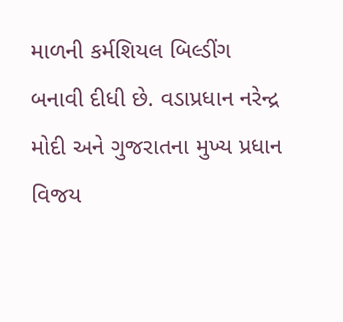માળની કર્મશિયલ બિલ્ડીંગ બનાવી દીધી છે. વડાપ્રધાન નરેન્દ્ર મોદી અને ગુજરાતના મુખ્ય પ્રધાન વિજય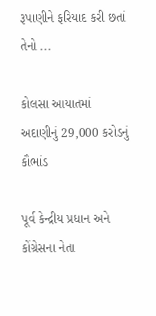રૂપાણીને ફરિયાદ કરી છતાં તેનો ...

કોલસા આયાતમાં અદાણીનું 29,000 કરોડનું કૌભાંડ

પૂર્વ કેન્દ્રીય પ્રધાન અને કોંગ્રેસના નેતા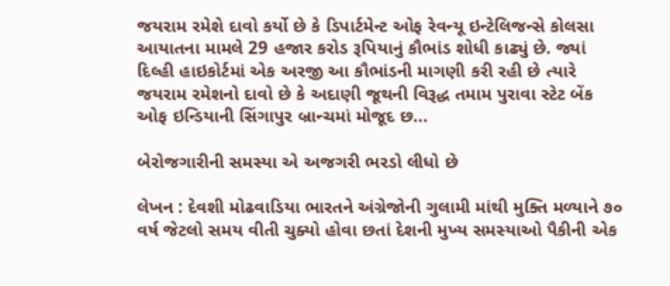જયરામ રમેશે દાવો કર્યો છે કે ડિપાર્ટમેન્ટ ઓફ રેવન્યૂ ઇન્ટેલિજન્સે કોલસા આયાતના મામલે 29 હજાર કરોડ રૂપિયાનું કૌભાંડ શોધી કાઢ્યું છે. જ્યાં દિલ્હી હાઇકોર્ટમાં એક અરજી આ કૌભાંડની માગણી કરી રહી છે ત્યારે જયરામ રમેશનો દાવો છે કે અદાણી જૂથની વિરૂદ્ધ તમામ પુરાવા સ્ટેટ બેંક ઓફ ઇન્ડિયાની સિંગાપુર બ્રાન્ચમાં મોજૂદ છ...

બેરોજગારીની સમસ્યા એ અજગરી ભરડો લીધો છે

લેખન : દેવશી મોઢવાડિયા ભારતને અંગ્રેજોની ગુલામી માંથી મુક્તિ મળ્યાને ૭૦ વર્ષ જેટલો સમય વીતી ચુક્યો હોવા છતાં દેશની મુખ્ય સમસ્યાઓ પૈકીની એક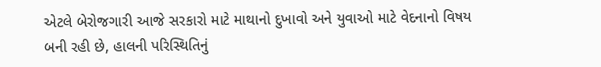એટલે બેરોજગારી આજે સરકારો માટે માથાનો દુખાવો અને યુવાઓ માટે વેદનાનો વિષય બની રહી છે, હાલની પરિસ્થિતિનું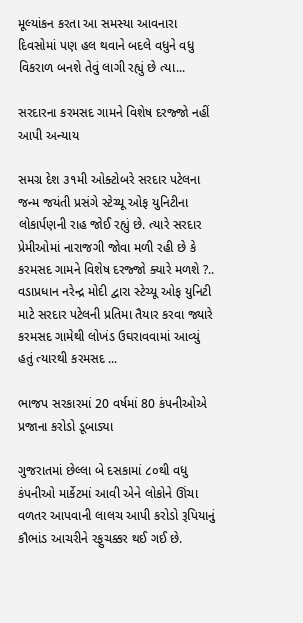મૂલ્યાંકન કરતા આ સમસ્યા આવનારા દિવસોમાં પણ હલ થવાને બદલે વધુને વધુ વિકરાળ બનશે તેવું લાગી રહ્યું છે ત્યા...

સરદારના કરમસદ ગામને વિશેષ દરજ્જો નહીં આપી અન્યાય

સમગ્ર દેશ ૩૧મી ઓક્ટોબરે સરદાર પટેલના જન્મ જયંતી પ્રસંગે સ્ટેચ્યૂ ઓફ યુનિટીના લોકાર્પણની રાહ જોઈ રહ્યું છે. ત્યારે સરદાર પ્રેમીઓમાં નારાજગી જોવા મળી રહી છે કે કરમસદ ગામને વિશેષ દરજ્જો ક્યારે મળશે ?.. વડાપ્રધાન નરેન્દ્ર મોદી દ્વારા સ્ટેચ્યૂ ઓફ યુનિટી માટે સરદાર પટેલની પ્રતિમા તૈયાર કરવા જ્યારે કરમસદ ગામેથી લોખંડ ઉઘરાવવામાં આવ્યું હતું ત્યારથી કરમસદ ...

ભાજપ સરકારમાં 20 વર્ષમાં 80 કંપનીઓએ પ્રજાના કરોડો ડૂબાડ્યા

ગુજરાતમાં છેલ્લા બે દસકામાં ૮૦થી વધુ કંપનીઓ માર્કેટમાં આવી એને લોકોને ઊંચા વળતર આપવાની લાલચ આપી કરોડો રૂપિયાનું કૌભાંડ આચરીને રફુચક્કર થઈ ગઈ છે.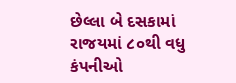છેલ્લા બે દસકામાં રાજયમાં ૮૦થી વધુ કંપનીઓ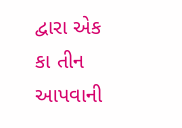દ્વારા એક કા તીન આપવાની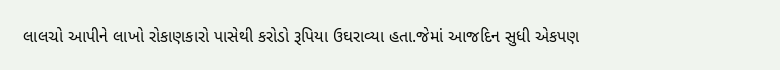લાલચો આપીને લાખો રોકાણકારો પાસેથી કરોડો રૂપિયા ઉઘરાવ્યા હતા.જેમાં આજદિન સુધી એકપણ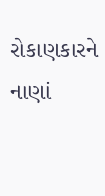રોકાણકારને નાણાં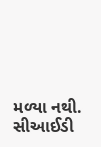મળ્યા નથી. સીઆઈડી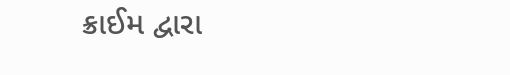ક્રાઈમ દ્વારા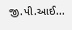જી.પી.આઈ...